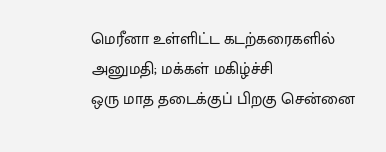மெரீனா உள்ளிட்ட கடற்கரைகளில் அனுமதி; மக்கள் மகிழ்ச்சி
ஒரு மாத தடைக்குப் பிறகு சென்னை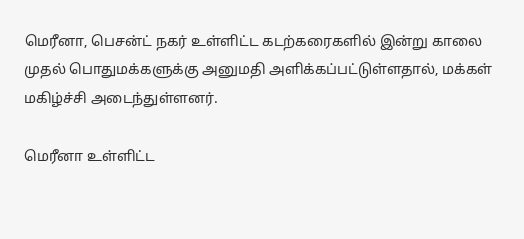மெரீனா, பெசன்ட் நகர் உள்ளிட்ட கடற்கரைகளில் இன்று காலை முதல் பொதுமக்களுக்கு அனுமதி அளிக்கப்பட்டுள்ளதால், மக்கள் மகிழ்ச்சி அடைந்துள்ளனர்.

மெரீனா உள்ளிட்ட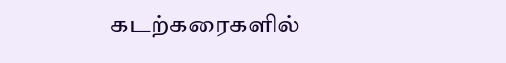கடற்கரைகளில்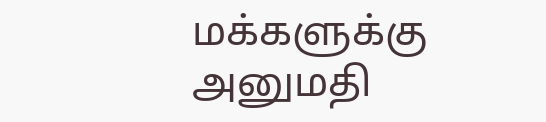மக்களுக்கு அனுமதி